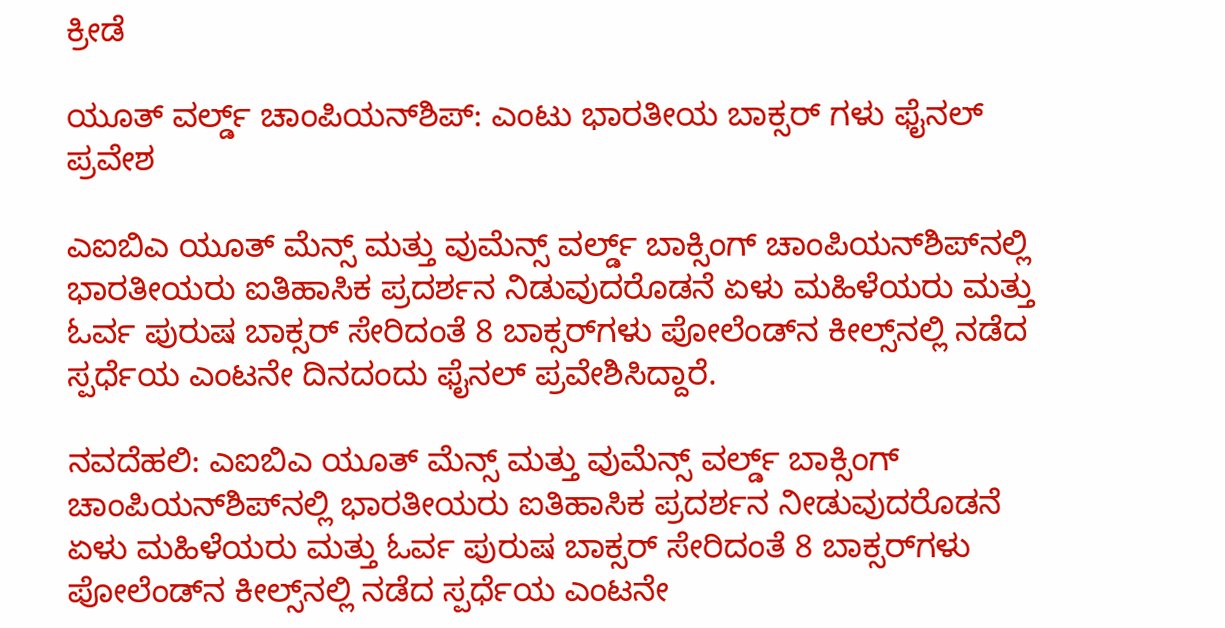ಕ್ರೀಡೆ

ಯೂತ್ ವರ್ಲ್ಡ್ ಚಾಂಪಿಯನ್‌ಶಿಪ್‌: ಎಂಟು ಭಾರತೀಯ ಬಾಕ್ಸರ್ ಗಳು ಫೈನಲ್ ಪ್ರವೇಶ

ಎಐಬಿಎ ಯೂತ್ ಮೆನ್ಸ್ ಮತ್ತು ವುಮೆನ್ಸ್ ವರ್ಲ್ಡ್ ಬಾಕ್ಸಿಂಗ್ ಚಾಂಪಿಯನ್‌ಶಿಪ್‌ನಲ್ಲಿ ಭಾರತೀಯರು ಐತಿಹಾಸಿಕ ಪ್ರದರ್ಶನ ನಿಡುವುದರೊಡನೆ ಏಳು ಮಹಿಳೆಯರು ಮತ್ತು ಓರ್ವ ಪುರುಷ ಬಾಕ್ಸರ್ ಸೇರಿದಂತೆ 8 ಬಾಕ್ಸರ್‌ಗಳು ಪೋಲೆಂಡ್‌ನ ಕೀಲ್ಸ್‌ನಲ್ಲಿ ನಡೆದ ಸ್ಪರ್ಧೆಯ ಎಂಟನೇ ದಿನದಂದು ಫೈನಲ್ ಪ್ರವೇಶಿಸಿದ್ದಾರೆ.

ನವದೆಹಲಿ: ಎಐಬಿಎ ಯೂತ್ ಮೆನ್ಸ್ ಮತ್ತು ವುಮೆನ್ಸ್ ವರ್ಲ್ಡ್ ಬಾಕ್ಸಿಂಗ್ ಚಾಂಪಿಯನ್‌ಶಿಪ್‌ನಲ್ಲಿ ಭಾರತೀಯರು ಐತಿಹಾಸಿಕ ಪ್ರದರ್ಶನ ನೀಡುವುದರೊಡನೆ ಏಳು ಮಹಿಳೆಯರು ಮತ್ತು ಓರ್ವ ಪುರುಷ ಬಾಕ್ಸರ್ ಸೇರಿದಂತೆ 8 ಬಾಕ್ಸರ್‌ಗಳು ಪೋಲೆಂಡ್‌ನ ಕೀಲ್ಸ್‌ನಲ್ಲಿ ನಡೆದ ಸ್ಪರ್ಧೆಯ ಎಂಟನೇ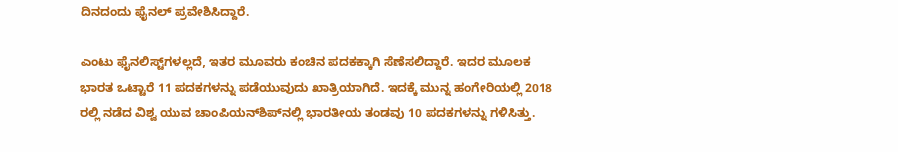ದಿನದಂದು ಫೈನಲ್ ಪ್ರವೇಶಿಸಿದ್ದಾರೆ.

ಎಂಟು ಫೈನಲಿಸ್ಟ್‌ಗಳಲ್ಲದೆ, ಇತರ ಮೂವರು ಕಂಚಿನ ಪದಕಕ್ಕಾಗಿ ಸೆಣೆಸಲಿದ್ದಾರೆ. ಇದರ ಮೂಲಕ ಭಾರತ ಒಟ್ಟಾರೆ 11 ಪದಕಗಳನ್ನು ಪಡೆಯುವುದು ಖಾತ್ರಿಯಾಗಿದೆ. ಇದಕ್ಕೆ ಮುನ್ನ ಹಂಗೇರಿಯಲ್ಲಿ 2018 ರಲ್ಲಿ ನಡೆದ ವಿಶ್ವ ಯುವ ಚಾಂಪಿಯನ್‌ಶಿಪ್‌ನಲ್ಲಿ ಭಾರತೀಯ ತಂಡವು 10 ಪದಕಗಳನ್ನು ಗಳಿಸಿತ್ತು.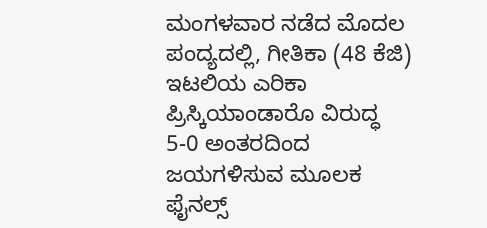ಮಂಗಳವಾರ ನಡೆದ ಮೊದಲ ಪಂದ್ಯದಲ್ಲಿ, ಗೀತಿಕಾ (48 ಕೆಜಿ) ಇಟಲಿಯ ಎರಿಕಾ ಪ್ರಿಸ್ಕಿಯಾಂಡಾರೊ ವಿರುದ್ಧ 5-0 ಅಂತರದಿಂದ ಜಯಗಳಿಸುವ ಮೂಲಕ ಫೈನಲ್ಸ್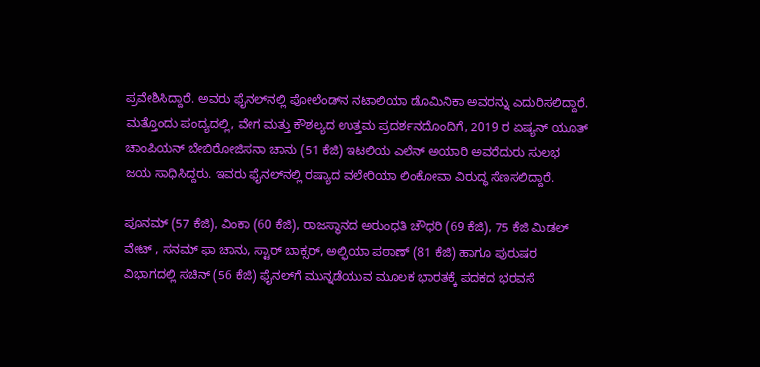ಪ್ರವೇಶಿಸಿದ್ದಾರೆ. ಅವರು ಫೈನಲ್‌ನಲ್ಲಿ ಪೋಲೆಂಡ್‌ನ ನಟಾಲಿಯಾ ಡೊಮಿನಿಕಾ ಅವರನ್ನು ಎದುರಿಸಲಿದ್ದಾರೆ. ಮತ್ತೊಂದು ಪಂದ್ಯದಲ್ಲಿ, ವೇಗ ಮತ್ತು ಕೌಶಲ್ಯದ ಉತ್ತಮ ಪ್ರದರ್ಶನದೊಂದಿಗೆ, 2019 ರ ಏಷ್ಯನ್ ಯೂತ್ ಚಾಂಪಿಯನ್ ಬೇಬಿರೋಜಿಸನಾ ಚಾನು (51 ಕೆಜಿ) ಇಟಲಿಯ ಎಲೆನ್ ಅಯಾರಿ ಅವರೆದುರು ಸುಲಭ ಜಯ ಸಾಧಿಸಿದ್ದರು. ಇವರು ಫೈನಲ್‌ನಲ್ಲಿ ರಷ್ಯಾದ ವಲೇರಿಯಾ ಲಿಂಕೋವಾ ವಿರುದ್ಧ ಸೆಣಸಲಿದ್ದಾರೆ.

ಪೂನಮ್ (57 ಕೆಜಿ), ವಿಂಕಾ (60 ಕೆಜಿ), ರಾಜಸ್ಥಾನದ ಅರುಂಧತಿ ಚೌಧರಿ (69 ಕೆಜಿ), 75 ಕೆಜಿ ಮಿಡಲ್ ವೇಟ್ , ಸನಮ್ ಫಾ ಚಾನು, ಸ್ಟಾರ್ ಬಾಕ್ಸರ್, ಅಲ್ಫಿಯಾ ಪಠಾಣ್ (81 ಕೆಜಿ) ಹಾಗೂ ಪುರುಷರ ವಿಭಾಗದಲ್ಲಿ ಸಚಿನ್ (56 ಕೆಜಿ) ಫೈನಲ್‌ಗೆ ಮುನ್ನಡೆಯುವ ಮೂಲಕ ಭಾರತಕ್ಕೆ ಪದಕದ ಭರವಸೆ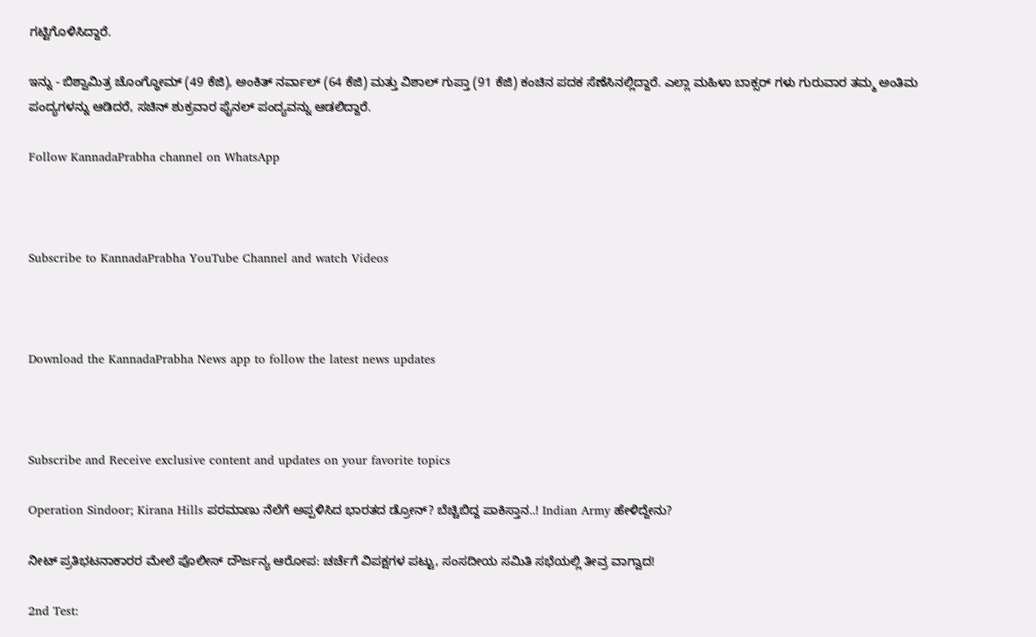ಗಟ್ಟಿಗೊಳಿಸಿದ್ದಾರೆ.

ಇನ್ನು - ಬಿಶ್ವಾಮಿತ್ರ ಚೊಂಗ್ಥೋಮ್ (49 ಕೆಜಿ), ಅಂಕಿತ್ ನರ್ವಾಲ್ (64 ಕೆಜಿ) ಮತ್ತು ವಿಶಾಲ್ ಗುಪ್ತಾ (91 ಕೆಜಿ) ಕಂಚಿನ ಪದಕ ಸೆಣೆಸಿನಲ್ಲಿದ್ದಾರೆ. ಎಲ್ಲಾ ಮಹಿಳಾ ಬಾಕ್ಸರ್ ಗಳು ಗುರುವಾರ ತಮ್ಮ ಅಂತಿಮ ಪಂದ್ಯಗಳನ್ನು ಆಡಿದರೆ, ಸಚಿನ್ ಶುಕ್ರವಾರ ಫೈನಲ್ ಪಂದ್ಯವನ್ನು ಆಡಲಿದ್ದಾರೆ.

Follow KannadaPrabha channel on WhatsApp



Subscribe to KannadaPrabha YouTube Channel and watch Videos



Download the KannadaPrabha News app to follow the latest news updates



Subscribe and Receive exclusive content and updates on your favorite topics

Operation Sindoor; Kirana Hills ಪರಮಾಣು ನೆಲೆಗೆ ಅಪ್ಪಳಿಸಿದ ಭಾರತದ ಡ್ರೋನ್? ಬೆಚ್ಚಿಬಿದ್ದ ಪಾಕಿಸ್ತಾನ..! Indian Army ಹೇಳಿದ್ದೇನು?

ನೀಟ್ ಪ್ರತಿಭಟನಾಕಾರರ ಮೇಲೆ ಪೊಲೀಸ್ ದೌರ್ಜನ್ಯ ಆರೋಪ: ಚರ್ಚೆಗೆ ವಿಪಕ್ಷಗಳ ಪಟ್ಟು, ಸಂಸದೀಯ ಸಮಿತಿ ಸಭೆಯಲ್ಲಿ ತೀವ್ರ ವಾಗ್ವಾದ!

2nd Test: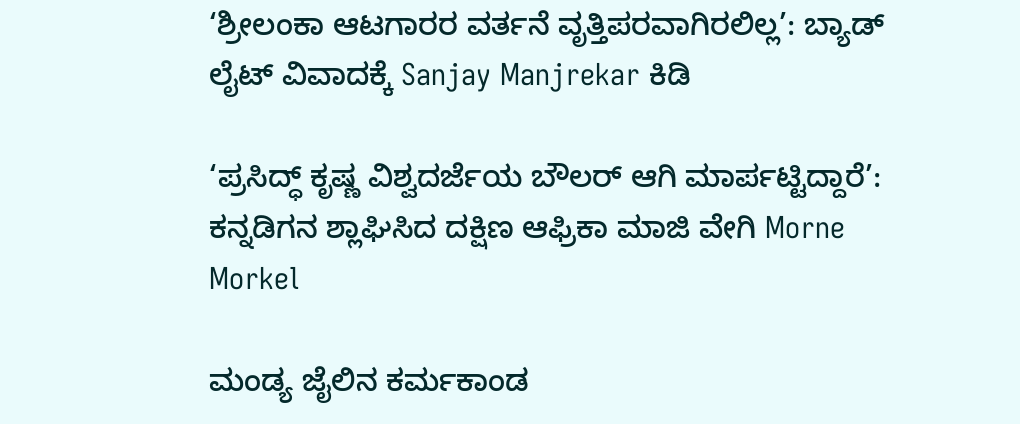‘ಶ್ರೀಲಂಕಾ ಆಟಗಾರರ ವರ್ತನೆ ವೃತ್ತಿಪರವಾಗಿರಲಿಲ್ಲ’: ಬ್ಯಾಡ್ ಲೈಟ್ ವಿವಾದಕ್ಕೆ Sanjay Manjrekar ಕಿಡಿ

‘ಪ್ರಸಿದ್ಧ್ ಕೃಷ್ಣ ವಿಶ್ವದರ್ಜೆಯ ಬೌಲರ್ ಆಗಿ ಮಾರ್ಪಟ್ಟಿದ್ದಾರೆ’: ಕನ್ನಡಿಗನ ಶ್ಲಾಘಿಸಿದ ದಕ್ಷಿಣ ಆಫ್ರಿಕಾ ಮಾಜಿ ವೇಗಿ Morne Morkel

ಮಂಡ್ಯ ಜೈಲಿನ ಕರ್ಮಕಾಂಡ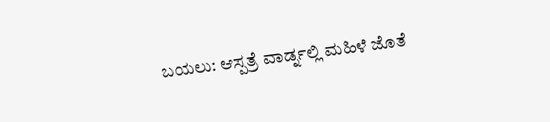ಬಯಲು: ಆಸ್ಪತ್ರೆ ವಾರ್ಡ್ನಲ್ಲಿ ಮಹಿಳೆ ಜೊತೆ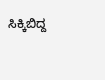ಸಿಕ್ಕಿಬಿದ್ದ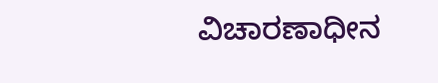ವಿಚಾರಣಾಧೀನ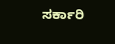ಸರ್ಕಾರಿ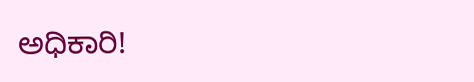ಅಧಿಕಾರಿ!